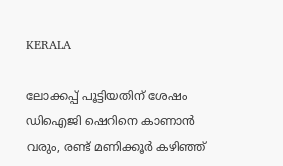KERALA

ലോക്കപ്പ് പൂട്ടിയതിന് ശേഷം ഡിഐജി ഷെറിനെ കാണാൻ വരും, രണ്ട് മണിക്കൂർ കഴിഞ്ഞ്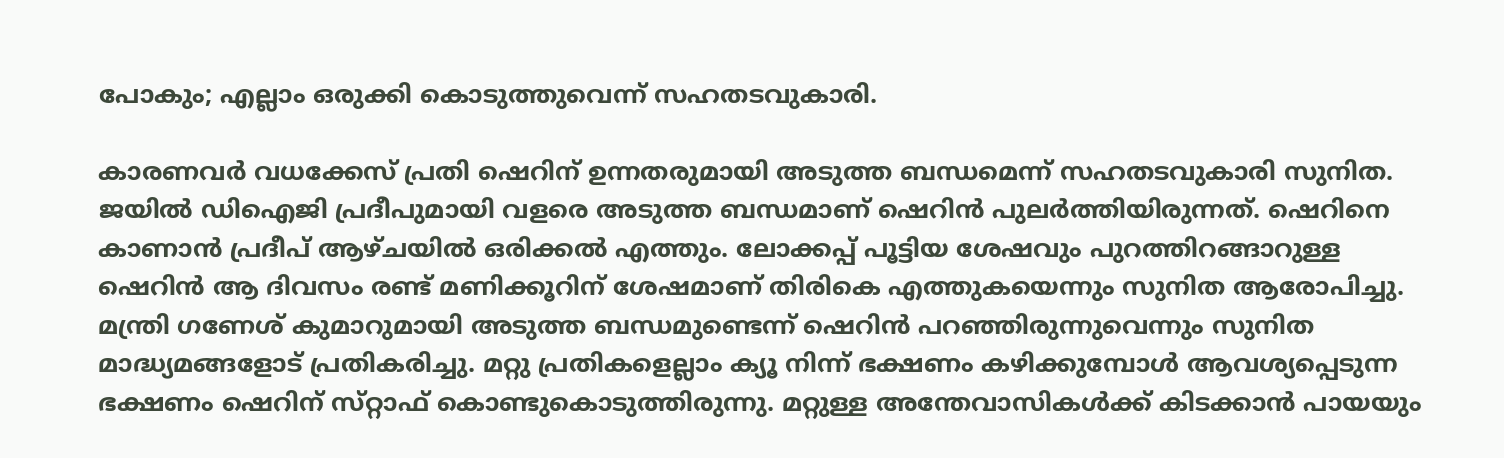പോകും; എല്ലാം ഒരുക്കി കൊടുത്തുവെന്ന് സഹതടവുകാരി.

കാരണവർ വധക്കേസ് പ്രതി ഷെറിന് ഉന്നതരുമായി അടുത്ത ബന്ധമെന്ന് സഹതടവുകാരി സുനിത. ജയിൽ ഡിഐജി പ്രദീപുമായി വളരെ അടുത്ത ബന്ധമാണ് ഷെറിൻ പുലർത്തിയിരുന്നത്. ഷെറിനെ കാണാൻ പ്രദീപ് ആഴ്‌ചയിൽ ഒരിക്കൽ എത്തും. ലോക്കപ്പ് പൂട്ടിയ ശേഷവും പുറത്തിറങ്ങാറുള്ള ഷെറിൻ ആ ദിവസം രണ്ട് മണിക്കൂറിന് ശേഷമാണ് തിരികെ എത്തുകയെന്നും സുനിത ആരോപിച്ചു. മന്ത്രി ഗണേശ് കുമാറുമായി അടുത്ത ബന്ധമുണ്ടെന്ന് ഷെറിൻ പറഞ്ഞിരുന്നുവെന്നും സുനിത മാദ്ധ്യമങ്ങളോട് പ്രതികരിച്ചു. മറ്റു പ്രതികളെല്ലാം ക്യൂ നിന്ന് ഭക്ഷണം കഴിക്കുമ്പോൾ ആവശ്യപ്പെടുന്ന ഭക്ഷണം ഷെറിന് സ്‌റ്റാഫ് കൊണ്ടുകൊടുത്തിരുന്നു. മറ്റുള്ള അന്തേവാസികൾക്ക് കിടക്കാൻ പായയും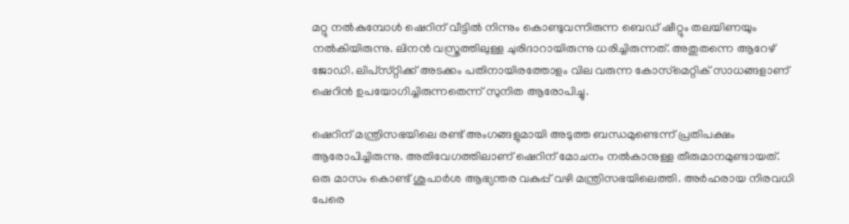മറ്റു നൽകുമ്പോൾ ഷെറിന് വീട്ടിൽ നിന്നും കൊണ്ടുവന്നിരുന്ന ബെഡ് ഷീറ്റും തലയിണയും നൽകിയിരുന്നു. ലിനൻ വസ്ത്രത്തിലുള്ള ചുരിദാറായിരുന്നു ധരിച്ചിരുന്നത്. അതുതന്നെ ആറേഴ് ജോഡി. ലിപ്‌സ്‌റ്റിക്ക് അടക്കം പതിനായിരത്തോളം വില വരുന്ന കോസ്‌മെറ്റിക് സാധങ്ങളാണ് ഷെറിൻ ഉപയോഗിച്ചിരുന്നതെന്ന് സുനിത ആരോപിച്ചു.

ഷെറിന് മന്ത്രിസഭയിലെ രണ്ട് അംഗങ്ങളുമായി അടുത്ത ബന്ധമുണ്ടെന്ന് പ്രതിപക്ഷം ആരോപിച്ചിരുന്നു. അതിവേഗത്തിലാണ് ഷെറിന് മോചനം നൽകാനുള്ള തീരുമാനമുണ്ടായത്. ഒരു മാസം കൊണ്ട് ശുപാർശ ആഭ്യന്തര വകുപ്പ് വഴി മന്ത്രിസഭയിലെത്തി. അർഹരായ നിരവധി പേരെ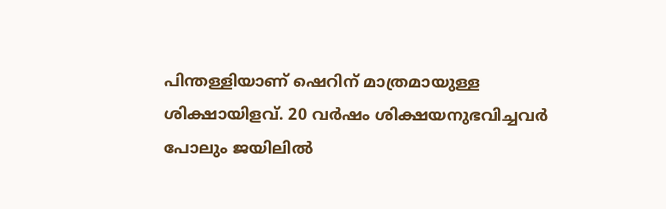പിന്തള്ളിയാണ് ഷെറിന് മാത്രമായുള്ള ശിക്ഷായിളവ്. 20 വർഷം ശിക്ഷയനുഭവിച്ചവ‌ർ പോലും ജയിലിൽ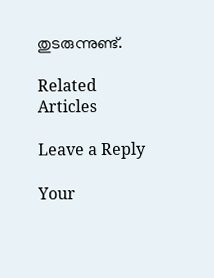തുടരുന്നുണ്ട്.

Related Articles

Leave a Reply

Your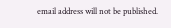email address will not be published.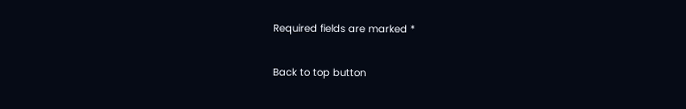Required fields are marked *

Back to top button